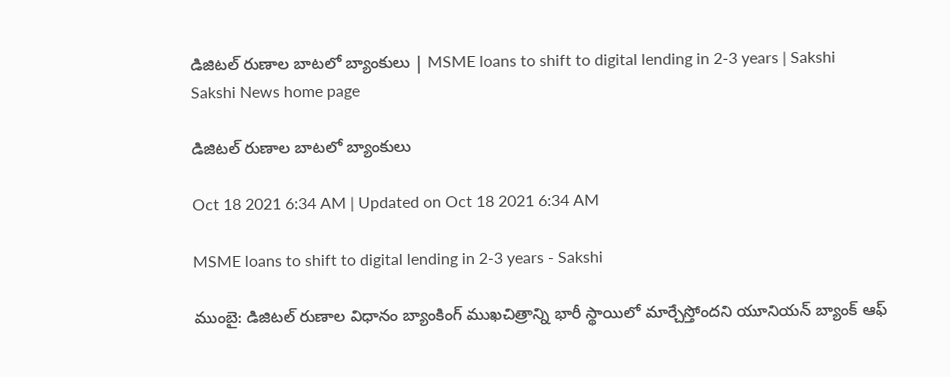డిజిటల్‌ రుణాల బాటలో బ్యాంకులు | MSME loans to shift to digital lending in 2-3 years | Sakshi
Sakshi News home page

డిజిటల్‌ రుణాల బాటలో బ్యాంకులు

Oct 18 2021 6:34 AM | Updated on Oct 18 2021 6:34 AM

MSME loans to shift to digital lending in 2-3 years - Sakshi

ముంబై: డిజిటల్‌ రుణాల విధానం బ్యాంకింగ్‌ ముఖచిత్రాన్ని భారీ స్థాయిలో మార్చేస్తోందని యూనియన్‌ బ్యాంక్‌ ఆఫ్‌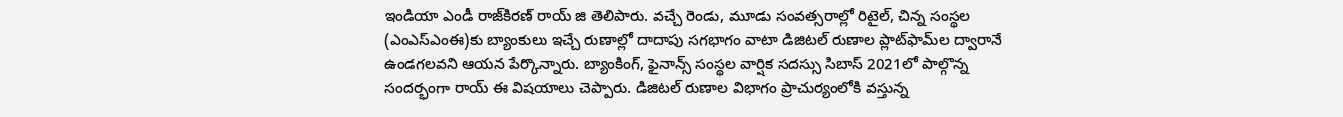ఇండియా ఎండీ రాజ్‌కిరణ్‌ రాయ్‌ జి తెలిపారు. వచ్చే రెండు, మూడు సంవత్సరాల్లో రిటైల్, చిన్న సంస్థల (ఎంఎస్‌ఎంఈ)కు బ్యాంకులు ఇచ్చే రుణాల్లో దాదాపు సగభాగం వాటా డిజిటల్‌ రుణాల ప్లాట్‌ఫామ్‌ల ద్వారానే ఉండగలవని ఆయన పేర్కొన్నారు. బ్యాంకింగ్, ఫైనాన్స్‌ సంస్థల వార్షిక సదస్సు సిబాస్‌ 2021లో పాల్గొన్న సందర్భంగా రాయ్‌ ఈ విషయాలు చెప్పారు. డిజిటల్‌ రుణాల విభాగం ప్రాచుర్యంలోకి వస్తున్న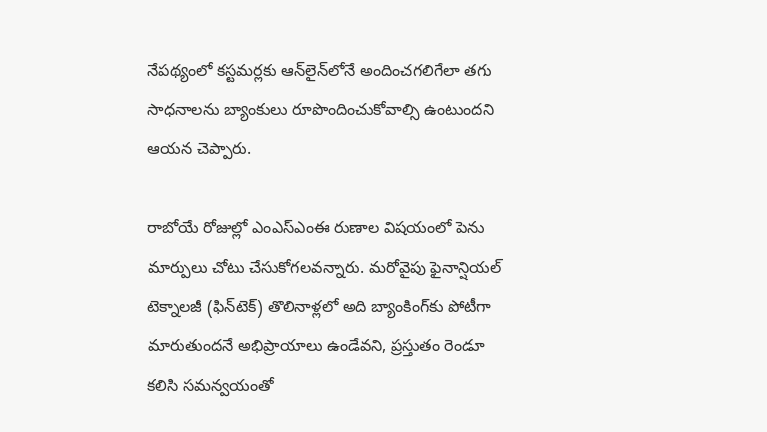నేపథ్యంలో కస్టమర్లకు ఆన్‌లైన్‌లోనే అందించగలిగేలా తగు సాధనాలను బ్యాంకులు రూపొందించుకోవాల్సి ఉంటుందని ఆయన చెప్పారు.

రాబోయే రోజుల్లో ఎంఎస్‌ఎంఈ రుణాల విషయంలో పెను మార్పులు చోటు చేసుకోగలవన్నారు. మరోవైపు ఫైనాన్షియల్‌ టెక్నాలజీ (ఫిన్‌టెక్‌) తొలినాళ్లలో అది బ్యాంకింగ్‌కు పోటీగా మారుతుందనే అభిప్రాయాలు ఉండేవని, ప్రస్తుతం రెండూ కలిసి సమన్వయంతో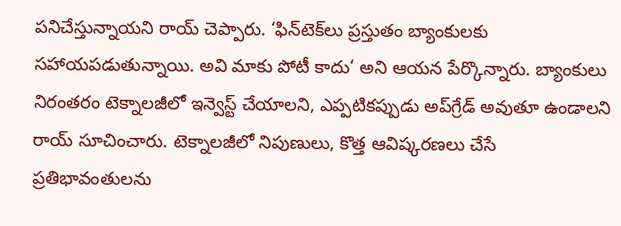పనిచేస్తున్నాయని రాయ్‌ చెప్పారు. ‘ఫిన్‌టెక్‌లు ప్రస్తుతం బ్యాంకులకు సహాయపడుతున్నాయి. అవి మాకు పోటీ కాదు‘ అని ఆయన పేర్కొన్నారు. బ్యాంకులు నిరంతరం టెక్నాలజీలో ఇన్వెస్ట్‌ చేయాలని, ఎప్పటికప్పుడు అప్‌గ్రేడ్‌ అవుతూ ఉండాలని రాయ్‌ సూచించారు. టెక్నాలజీలో నిపుణులు, కొత్త ఆవిష్కరణలు చేసే ప్రతిభావంతులను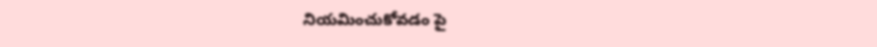నియమించుకోవడం పై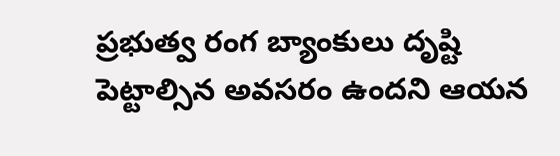ప్రభుత్వ రంగ బ్యాంకులు దృష్టి పెట్టాల్సిన అవసరం ఉందని ఆయన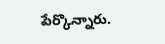పేర్కొన్నారు.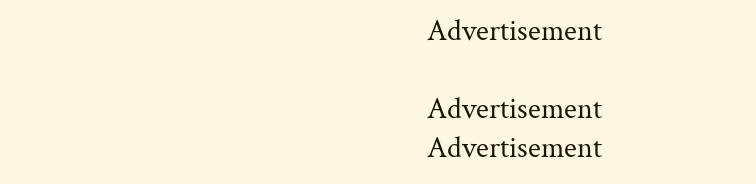Advertisement

Advertisement
Advertisement